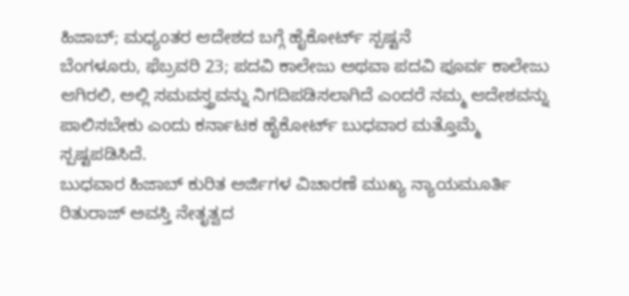ಹಿಜಾಬ್; ಮಧ್ಯಂತರ ಆದೇಶದ ಬಗ್ಗೆ ಹೈಕೋರ್ಟ್ ಸ್ಪಷ್ಟನೆ
ಬೆಂಗಳೂರು, ಫೆಬ್ರವರಿ 23; ಪದವಿ ಕಾಲೇಜು ಅಥವಾ ಪದವಿ ಪೂರ್ವ ಕಾಲೇಜು ಆಗಿರಲಿ, ಅಲ್ಲಿ ಸಮವಸ್ತ್ರವನ್ನು ನಿಗದಿಪಡಿಸಲಾಗಿದೆ ಎಂದರೆ ನಮ್ಮ ಆದೇಶವನ್ನು ಪಾಲಿಸಬೇಕು ಎಂದು ಕರ್ನಾಟಕ ಹೈಕೋರ್ಟ್ ಬುಧವಾರ ಮತ್ತೊಮ್ಮೆ ಸ್ಪಷ್ಟಪಡಿಸಿದೆ.
ಬುಧವಾರ ಹಿಜಾಬ್ ಕುರಿತ ಅರ್ಜಿಗಳ ವಿಚಾರಣೆ ಮುಖ್ಯ ನ್ಯಾಯಮೂರ್ತಿ ರಿತುರಾಜ್ ಅವಸ್ತಿ ನೇತೃತ್ವದ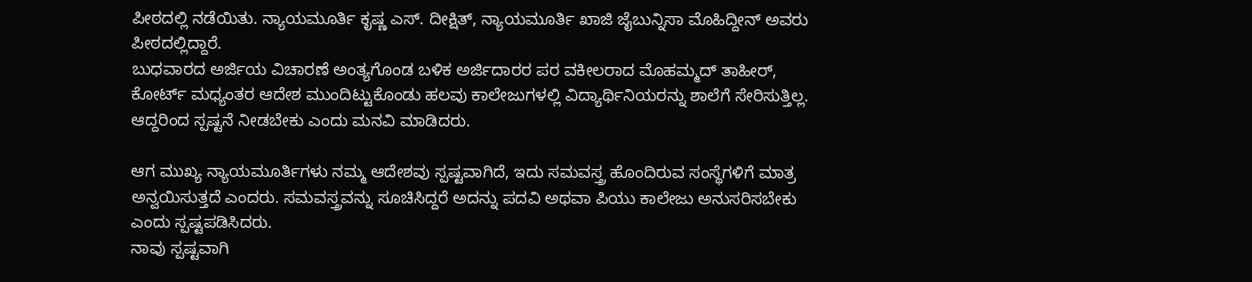ಪೀಠದಲ್ಲಿ ನಡೆಯಿತು. ನ್ಯಾಯಮೂರ್ತಿ ಕೃಷ್ಣ ಎಸ್. ದೀಕ್ಷಿತ್, ನ್ಯಾಯಮೂರ್ತಿ ಖಾಜಿ ಜೈಬುನ್ನಿಸಾ ಮೊಹಿದ್ದೀನ್ ಅವರು ಪೀಠದಲ್ಲಿದ್ದಾರೆ.
ಬುಧವಾರದ ಅರ್ಜಿಯ ವಿಚಾರಣೆ ಅಂತ್ಯಗೊಂಡ ಬಳಿಕ ಅರ್ಜಿದಾರರ ಪರ ವಕೀಲರಾದ ಮೊಹಮ್ಮದ್ ತಾಹೀರ್, ಕೋರ್ಟ್ ಮಧ್ಯಂತರ ಆದೇಶ ಮುಂದಿಟ್ಟುಕೊಂಡು ಹಲವು ಕಾಲೇಜುಗಳಲ್ಲಿ ವಿದ್ಯಾರ್ಥಿನಿಯರನ್ನು ಶಾಲೆಗೆ ಸೇರಿಸುತ್ತಿಲ್ಲ. ಆದ್ದರಿಂದ ಸ್ಪಷ್ಟನೆ ನೀಡಬೇಕು ಎಂದು ಮನವಿ ಮಾಡಿದರು.

ಆಗ ಮುಖ್ಯ ನ್ಯಾಯಮೂರ್ತಿಗಳು ನಮ್ಮ ಆದೇಶವು ಸ್ಪಷ್ಟವಾಗಿದೆ, ಇದು ಸಮವಸ್ತ್ರ ಹೊಂದಿರುವ ಸಂಸ್ಥೆಗಳಿಗೆ ಮಾತ್ರ ಅನ್ವಯಿಸುತ್ತದೆ ಎಂದರು. ಸಮವಸ್ತ್ರವನ್ನು ಸೂಚಿಸಿದ್ದರೆ ಅದನ್ನು ಪದವಿ ಅಥವಾ ಪಿಯು ಕಾಲೇಜು ಅನುಸರಿಸಬೇಕು ಎಂದು ಸ್ಪಷ್ಟಪಡಿಸಿದರು.
ನಾವು ಸ್ಪಷ್ಟವಾಗಿ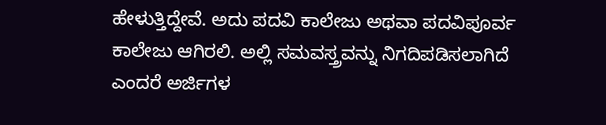ಹೇಳುತ್ತಿದ್ದೇವೆ. ಅದು ಪದವಿ ಕಾಲೇಜು ಅಥವಾ ಪದವಿಪೂರ್ವ ಕಾಲೇಜು ಆಗಿರಲಿ. ಅಲ್ಲಿ ಸಮವಸ್ತ್ರವನ್ನು ನಿಗದಿಪಡಿಸಲಾಗಿದೆ ಎಂದರೆ ಅರ್ಜಿಗಳ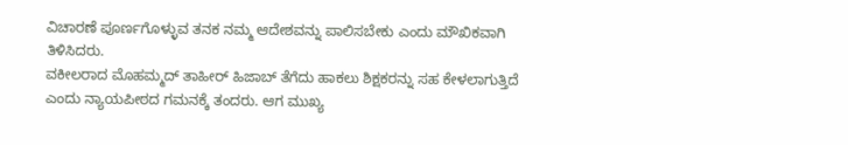ವಿಚಾರಣೆ ಪೂರ್ಣಗೊಳ್ಳುವ ತನಕ ನಮ್ಮ ಆದೇಶವನ್ನು ಪಾಲಿಸಬೇಕು ಎಂದು ಮೌಖಿಕವಾಗಿ ತಿಳಿಸಿದರು.
ವಕೀಲರಾದ ಮೊಹಮ್ಮದ್ ತಾಹೀರ್ ಹಿಜಾಬ್ ತೆಗೆದು ಹಾಕಲು ಶಿಕ್ಷಕರನ್ನು ಸಹ ಕೇಳಲಾಗುತ್ತಿದೆ ಎಂದು ನ್ಯಾಯಪೀಠದ ಗಮನಕ್ಕೆ ತಂದರು. ಆಗ ಮುಖ್ಯ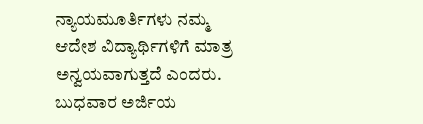ನ್ಯಾಯಮೂರ್ತಿಗಳು ನಮ್ಮ ಆದೇಶ ವಿದ್ಯಾರ್ಥಿಗಳಿಗೆ ಮಾತ್ರ ಅನ್ವಯವಾಗುತ್ತದೆ ಎಂದರು.
ಬುಧವಾರ ಅರ್ಜಿಯ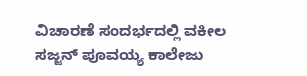ವಿಚಾರಣೆ ಸಂದರ್ಭದಲ್ಲಿ ವಕೀಲ ಸಜ್ಜನ್ ಪೂವಯ್ಯ ಕಾಲೇಜು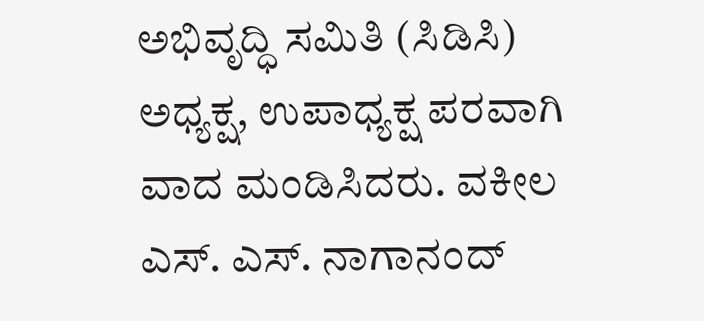ಅಭಿವೃದ್ಧಿ ಸಮಿತಿ (ಸಿಡಿಸಿ) ಅಧ್ಯಕ್ಷ, ಉಪಾಧ್ಯಕ್ಷ ಪರವಾಗಿ ವಾದ ಮಂಡಿಸಿದರು. ವಕೀಲ ಎಸ್. ಎಸ್. ನಾಗಾನಂದ್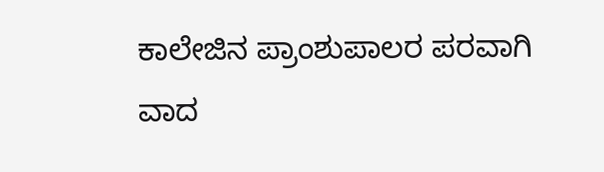ಕಾಲೇಜಿನ ಪ್ರಾಂಶುಪಾಲರ ಪರವಾಗಿ ವಾದ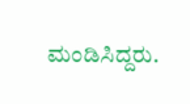ಮಂಡಿಸಿದ್ದರು.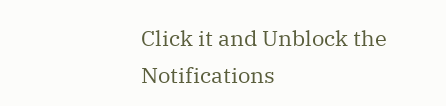Click it and Unblock the Notifications